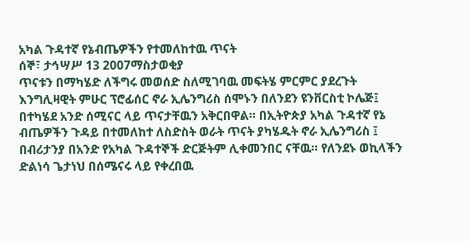አካል ጉዳተኛ የኔብጤዎችን የተመለከተዉ ጥናት
ሰኞ፣ ታኅሣሥ 13 2007ማስታወቂያ
ጥናቱን በማካሄድ ለችግሩ መወሰድ ስለሚገባዉ መፍትሄ ምርምር ያደረጉት እንግሊዛዊት ምሁር ፕሮፊሰር ኖራ ኢሌንግሪስ ሰሞኑን በለንደን ዩንቨርስቲ ኮሌጅ፤ በተካሄደ አንድ ሰሚናር ላይ ጥናታቸዉን አቅርበዋል። በኢትዮጵያ አካል ጉዳተኛ የኔ ብጤዎችን ጉዳይ በተመለከተ ለስድስት ወራት ጥናት ያካሄዱት ኖራ ኢሌንግሪስ ፤ በብሪታንያ በአንድ የአካል ጉዳተኞች ድርጅትም ሊቀመንበር ናቸዉ። የለንደኑ ወኪላችን ድልነሳ ጌታነህ በሰሜናሩ ላይ የቀረበዉ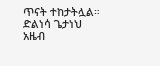ጥናት ተከታትሏል።
ድልነሳ ጌታነህ
አዜብ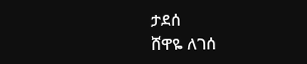ታደሰ
ሸዋዬ ለገሰ